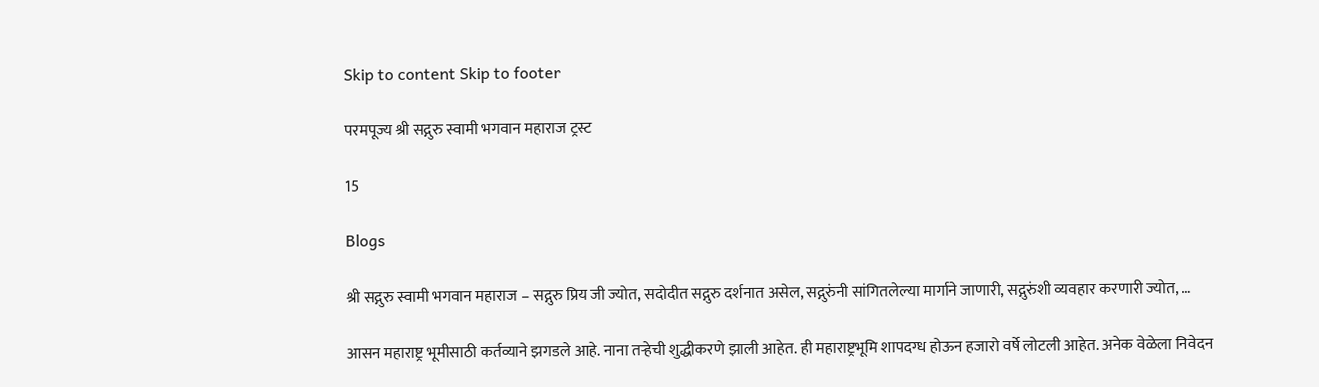Skip to content Skip to footer

परमपूज्य श्री सद्गुरु स्वामी भगवान महाराज ट्रस्ट

15

Blogs

श्री सद्गुरु स्वामी भगवान महाराज – सद्गुरु प्रिय जी ज्योत, सदोदीत सद्गुरु दर्शनात असेल, सद्गुरुंनी सांगितलेल्या मार्गाने जाणारी, सद्गुरुंशी व्यवहार करणारी ज्योत, …

आसन महाराष्ट्र भूमीसाठी कर्तव्याने झगडले आहे. नाना तऱ्हेची शुद्धीकरणे झाली आहेत. ही महाराष्ट्रभूमि शापदग्ध होऊन हजारो वर्षे लोटली आहेत. अनेक वेळेला निवेदन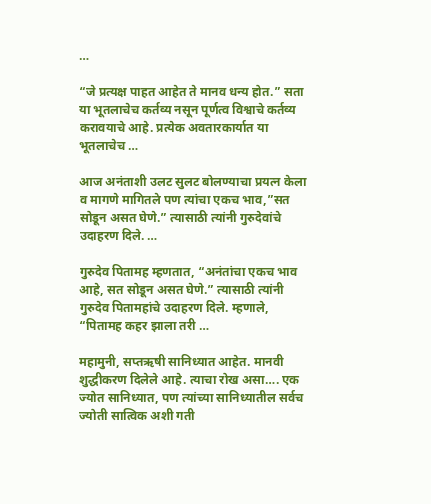…

“जे प्रत्यक्ष पाहत आहेत ते मानव धन्य होत.” सता या भूतलाचेच कर्तव्य नसून पूर्णत्व विश्वाचे कर्तव्य करावयाचे आहे. प्रत्येक अवतारकार्यात या भूतलाचेच …

आज अनंताशी उलट सुलट बोलण्याचा प्रयत्न केला व मागणे मागितले पण त्यांचा एकच भाव,”सत सोडून असत घेणे.” त्यासाठी त्यांनी गुरुदेवांचे उदाहरण दिले. …

गुरुदेव पितामह म्हणतात, “अनंतांचा एकच भाव आहे, सत सोडून असत घेणे.” त्यासाठी त्यांनी गुरुदेव पितामहांचे उदाहरण दिले. म्हणाले, “पितामह कहर झाला तरी …

महामुनी, सप्तऋषी सानिध्यात आहेत. मानवी शुद्धीकरण दिलेले आहे. त्याचा रोख असा…. एक ज्योत सानिध्यात, पण त्यांच्या सानिध्यातील सर्वच ज्योती सात्विक अशी गती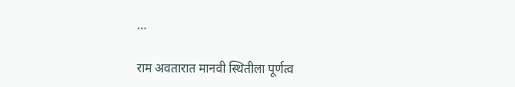…

राम अवतारात मानवी स्थितीला पूर्णत्व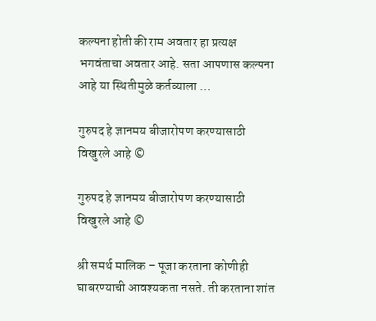कल्पना होती की राम अवतार हा प्रत्यक्ष भगवंताचा अवतार आहे. सता आपणास कल्पना आहे या स्थितीमुळे कर्तव्याला …

गुरुपद हे ज्ञानमय बीजारोपण करण्यासाठी विखुरले आहे ©

गुरुपद हे ज्ञानमय बीजारोपण करण्यासाठी विखुरले आहे ©

श्री समर्थ मालिक – पूजा करताना कोणीही घाबरण्याची आवश्यकता नसते. ती करताना शांत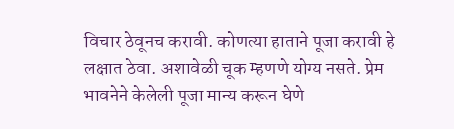विचार ठेवूनच करावी. कोणत्या हाताने पूजा करावी हे लक्षात ठेवा. अशावेळी चूक म्हणणे योग्य नसते. प्रेम भावनेने केलेली पूजा मान्य करून घेणे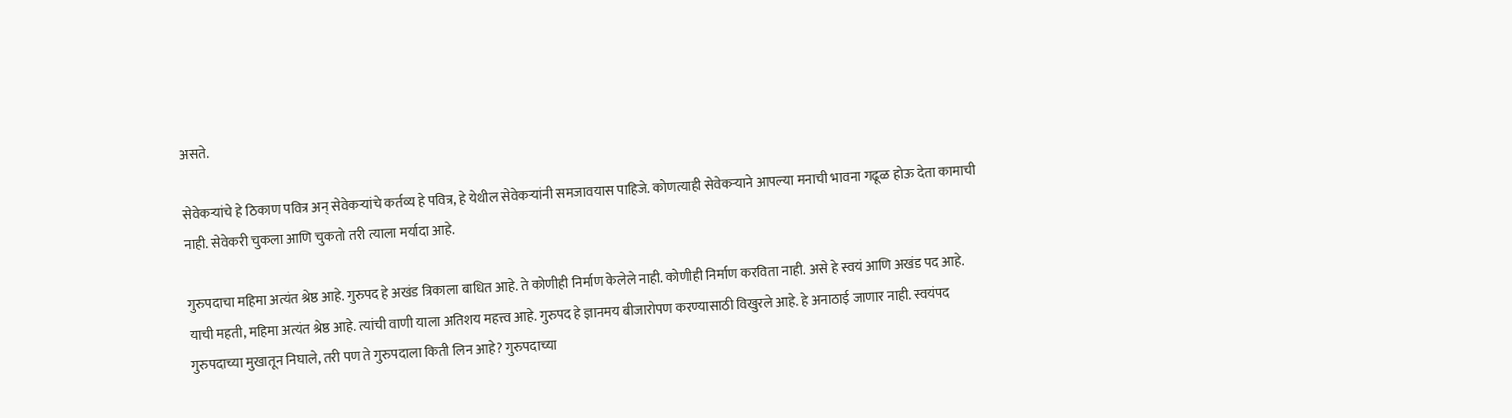असते.

सेवेकऱ्यांचे हे ठिकाण पवित्र अन् सेवेकऱ्यांचे कर्तव्य हे पवित्र, हे येथील सेवेकर्‍यांनी समजावयास पाहिजे. कोणत्याही सेवेकऱ्याने आपल्या मनाची भावना गढूळ होऊ देता कामाची नाही. सेवेकरी चुकला आणि चुकतो तरी त्याला मर्यादा आहे.

गुरुपदाचा महिमा अत्यंत श्रेष्ठ आहे. गुरुपद हे अखंड त्रिकाला बाधित आहे. ते कोणीही निर्माण केलेले नाही. कोणीही निर्माण करविता नाही. असे हे स्वयं आणि अखंड पद आहे. याची महती, महिमा अत्यंत श्रेष्ठ आहे. त्यांची वाणी याला अतिशय महत्त्व आहे. गुरुपद हे ज्ञानमय बीजारोपण करण्यासाठी विखुरले आहे. हे अनाठाई जाणार नाही. स्वयंपद गुरुपदाच्या मुखातून निघाले, तरी पण ते गुरुपदाला किती लिन आहे? गुरुपदाच्या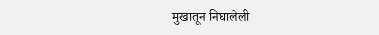मुखातून निघालेली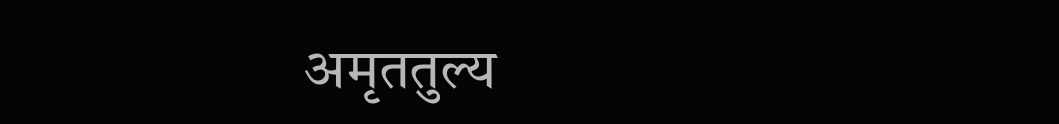अमृततुल्य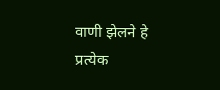वाणी झेलने हे प्रत्येक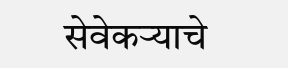सेवेकऱ्याचे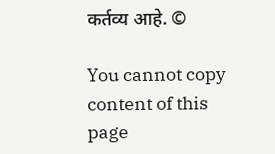कर्तव्य आहे. ©

You cannot copy content of this page